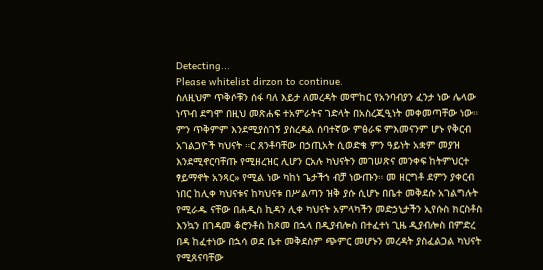Detecting...
Please whitelist dirzon to continue.
ስለዚህም ጥቅሶቹን ሰፋ ባለ እይታ ለመረዳት መሞከር የአንባብያን ፈንታ ነው ሌላው ነጥብ ደግሞ በዚህ መጽሐፍ ተአምራትና ገድላት በአስረጂዒነት መቀመጣቸው ነው። ምን ጥቅምም እንደሚያስገኝ ያስረዳል ሰባተኛው ምፅራፍ ምእመናንም ሆኑ የቅርብ አገልጋዮች ካህናት ።ር ጸንቶባቸው በኃጢአት ሲወድቄ ምን ዓይነት አቋም መያዝ እንደሚኖርባቸጡ የሚዘረዝር ሊሆን ርአሉ ካህናትን መገሠጽና መንቀፍ ከትምህርተ ፃይማኖት አንጻር» የሚል ነው ካከነ ጌታችኀ ብቻ ነውጡን። መ ዘርግቶ ደምን ያቀርብ ነበር ከሊቀ ካህናቱና ከካህናቱ በሥልጣን ዝቅ ያሱ ሲሆኑ በቤተ መቅደሱ አገልግሉት የሚራዱ ናቸው በሐዲስ ኪዳን ሊቀ ካህናት አምላካችን መድኃኒታችን ኢየሱስ ክርስቶስ እንኳን በገዳመ ቆሮንቶስ ከጾመ በኋላ በዲያብሎስ በተፈተነ ጊዜ ዲያብሎስ በምድረ በዳ ከፈተነው በኋሳ ወደ ቤተ መቅደስም ጭምር መሆኑን መረዳት ያስፈልጋል ካህናት የሚጸናባቸው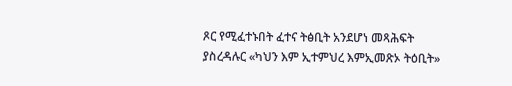ጾር የሚፈተኑበት ፈተና ትፅቢት አንደሆነ መጻሕፍት ያስረዳሉር «ካህን እም ኢተምህረ እምኢመጽኦ ትዕቢት»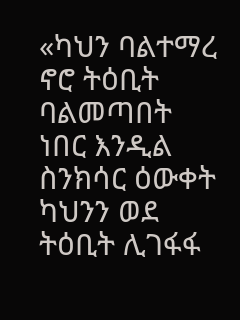«ካህን ባልተማረ ኖሮ ትዕቢት ባልመጣበት ነበር እንዲል ስንክሳር ዕውቀት ካህንን ወደ ትዕቢት ሊገፋፋ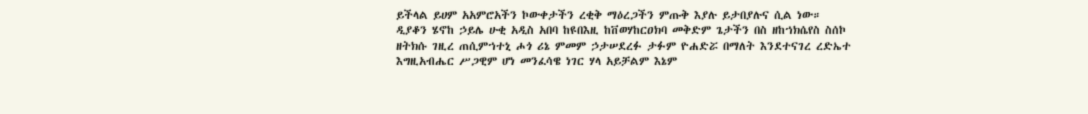ይችላል ይሀም አአምሮአችን ኮውቀታችን ረቂቅ ማዕረጋችን ምጡቅ እያሉ ይታበያሉና ሲል ነው።
ዲያቆን ሄኖከ ኃይሌ ሁቂ አዲስ አበባ ከዩበእዚ ከቨወሃከርዐክባ መቅድም ጌታችን በስ ዘከኀክሴየስ ስሰኮ ዘትክሱ ገዚረ ጠሲምኀተኒ ሖጎ ሪኔ ምመም ኃታሠደረፉ ታፉም ዮሐድሯ በማለት እንደተናገረ ረድኤተ እግዚአብሔር ሥጋዊም ሆነ መንፈሳዌ ነገር ሃላ አይቻልም እኔም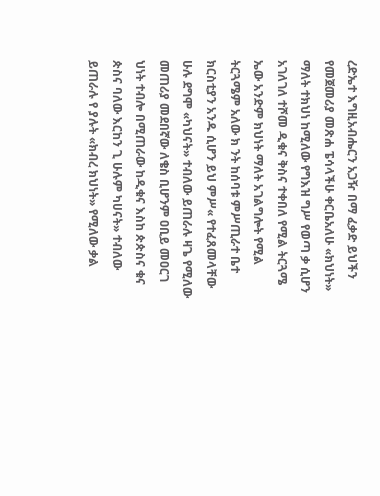ረድኤተ እግዚአብሔርን አጋዥ በማ ፈቃድ ይህችን የመጀመሪያ መጽሐ ፔሳላችሁ ቀርቤአለሁ «ክህነት» ማለት ተክህነ ከሚለው የግእዝ ግሥ የወጣ ቃ ሲሆን አገለገለ ተሾመ ዲቁና ቅስና ተቀበለ የሚል ትርጓሜ ኤው አንድም ክህነት ማለት አገልግሎት የሚል ትርጓሜም አለው ክ ንት ከሰባቱ ምሥጢራተ ቤተ ክርስቲያን አንዱ ሲሆን ይህ ምሥ« የተፈጸመላቸው ሁሉ ደግሞ «ካህናት» ተብለው ይጠራሉ ዛጌ የሚለው መጠሪያ መደበኛው ለቄስ ቢሆንም ዐቢይ መዐርገ ህነት ተብሎ በሚጠራው ከዲቁና እስከ ጵጵስና ቁና ጵስና ባለው እርከን ጊ ሁሉም ካሀናት» ተብለው ይጠራሉ የ ያሉት «ክብረ ክህነት» የሚለው ቃል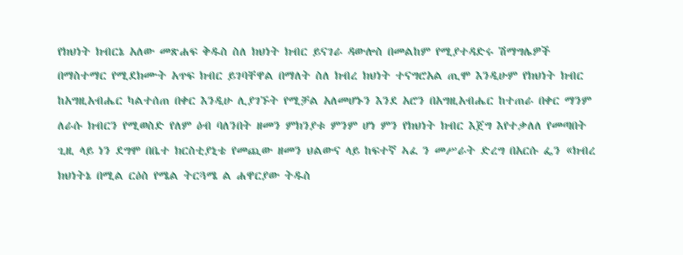የክህነት ክብርኔ አለው መጽሐፍ ቅዱስ ስለ ክህነት ክብር ይናገራ ዳውሎስ በመልከም የሚያተዳድሩ ሽማግሌዎች በማስተማር የሚደክሙት አጥፍ ክብር ይገባቸዋል በማለት ስለ ክብረ ክህነት ተናግሮአል ጢሞ እንዲሁም የክህነት ክብር ከአግዚአብሔር ካልተሰጠ በቀር እንዲሁ ሊያገኙት የሚቻል አለመሆኑን እንደ አሮን በአግዚአብሔር ከተጠራ በቀር ማንም ለራሱ ክብርን የሚወስድ የለም ዕብ ባለንበት ዘመን ምክንያቱ ምንም ሆነ ምን የክህነት ክብር እጀግ እየተቃለለ የመጣበት ጊዚ ላይ ነን ደግሞ በቤተ ክርስቲያኒቴ የመጪው ዘመን ህልውና ላይ ከፍተኛ ኣፈ ን መሥራት ድረግ በአርሱ ፌን «ክብረ ክህነትኔ በሚል ርዕስ የሜል ትርጓሜ ል ሐዋርያው ትዱስ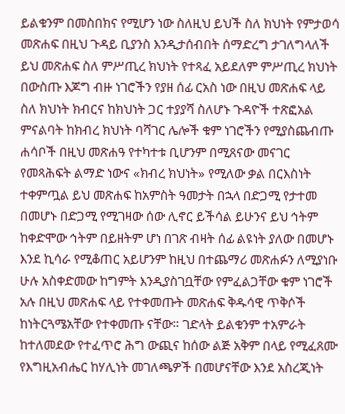ይልቁንም በመስበክና የሚሆን ነው ስለዚህ ይህች ስለ ክህነት የምታወሳ መጽሐፍ በዚህ ጉዳይ ቢያንስ እንዲታሰብበት ሰማድረግ ታገለግላለች ይህ መጽሐፍ ስለ ምሥጢረ ክህነት የተጻፈ አይደለም ምሥጢረ ክህነት በውስጡ እጆግ ብዙ ነገሮችን የያዘ ሰፊ ርአስ ነው በዚህ መጽሐፍ ላይ ስለ ክህነት ክብርና ከክህነት ጋር ተያያሻ ስለሆኑ ጉዳዮች ተጽፎአል ምናልባት ከክብረ ክህነት ባሻገር ሌሎች ቁም ነገሮችን የሚያስጨብጡ ሐሳቦች በዚህ መጽሐዓ የተካተቱ ቢሆንም በሚጸናው መናገር የመጻሕፍት ልማድ ነውና «ክብረ ክህነት» የሚለው ቃል በርእስነት ተቀምጧል ይህ መጽሐፍ ከአምስት ዓመታት በኋላ በድጋሚ የታተመ በመሆኑ በድጋሚ የሚገዛው ሰው ሊኖር ይችሳል ይሁንና ይህ ኅትም ከቀድሞው ኅትም በይዘትም ሆነ በገጽ ብዛት ሰፊ ልዩነት ያለው በመሆኑ እንደ ኪሳራ የሚቆጠር አይሆንም ከዚህ በተጨማሪ መጽሐፉን ለሚያነቡ ሁሉ አስቀድመው ከግምት እንዲያስገቧቸው የምፈልጋቸው ቁም ነገሮች አሉ በዚህ መጽሐፍ ላይ የተቀመጡት መጽሐፍ ቅዱሳዊ ጥቅሶች ከነትርጓሜአቸው የተቀመጡ ናቸው። ገድላት ይልቁንም ተአምራት ከተለመደው የተፈጥሮ ሕግ ውጪና ከሰው ልጅ አቅም በላይ የሚፈጸሙ የእግዚአብሔር ከሃሊነት መገለጫዎች በመሆናቸው እንደ አስረጂነት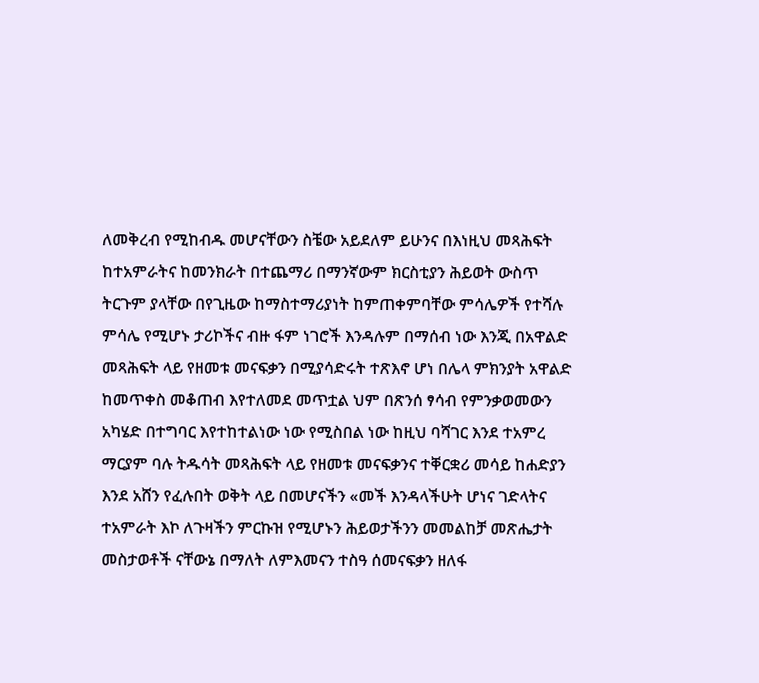ለመቅረብ የሚከብዱ መሆናቸውን ስቼው አይደለም ይሁንና በእነዚህ መጻሕፍት ከተአምራትና ከመንክራት በተጨማሪ በማንኛውም ክርስቲያን ሕይወት ውስጥ ትርጉም ያላቸው በየጊዜው ከማስተማሪያነት ከምጠቀምባቸው ምሳሌዎች የተሻሉ ምሳሌ የሚሆኑ ታሪኮችና ብዙ ፋም ነገሮች እንዳሉም በማሰብ ነው እንጂ በአዋልድ መጻሕፍት ላይ የዘመቱ መናፍቃን በሚያሳድሩት ተጽእኖ ሆነ በሌላ ምክንያት አዋልድ ከመጥቀስ መቆጠብ እየተለመደ መጥቷል ህም በጽንሰ ፃሳብ የምንቃወመውን አካሄድ በተግባር እየተከተልነው ነው የሚስበል ነው ከዚህ ባሻገር እንደ ተአምረ ማርያም ባሉ ትዱሳት መጻሕፍት ላይ የዘመቱ መናፍቃንና ተቐርቋሪ መሳይ ከሐድያን እንደ አሸን የፈሉበት ወቅት ላይ በመሆናችን «መች እንዳላችሁት ሆነና ገድላትና ተአምራት እኮ ለጉዛችን ምርኩዝ የሚሆኑን ሕይወታችንን መመልከቻ መጽሔታት መስታወቶች ናቸውኔ በማለት ለምእመናን ተስዓ ሰመናፍቃን ዘለፋ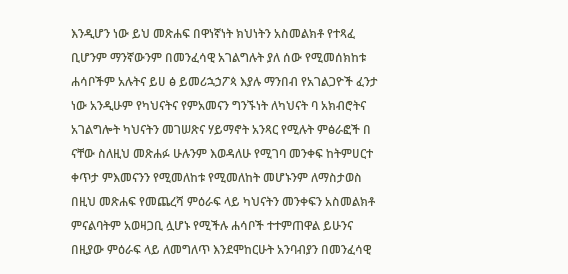እንዲሆን ነው ይህ መጽሐፍ በዋነኛነት ክህነትን አስመልክቶ የተጻፈ ቢሆንም ማንኛውንም በመንፈሳዊ አገልግሉት ያለ ሰው የሚመሰክከቱ ሐሳቦችም አሉትና ይሀ ፅ ይመሪኋኃፖጳ እያሉ ማንበብ የአገልጋዮች ፈንታ ነው አንዲሁም የካህናትና የምአመናን ግንኙነት ለካህናት ባ አክብሮትና አገልግሎት ካህናትን መገሠጽና ሃይማኖት አንጻር የሚሉት ምፅራፎች በ ናቸው ስለዚህ መጽሐፉ ሁሉንም እወዳለሁ የሚገባ መንቀፍ ከትምሀርተ ቀጥታ ምእመናንን የሚመለከቱ የሚመለከት መሆኑንም ለማስታወስ በዚህ መጽሐፍ የመጨረሻ ምዕራፍ ላይ ካህናትን መንቀፍን አስመልክቶ ምናልባትም አወዛጋቢ ሏሆኑ የሚችሉ ሐሳቦች ተተምጠዋል ይሁንና በዚያው ምዕራፍ ላይ ለመግለጥ እንደሞከርሁት አንባብያን በመንፈሳዊ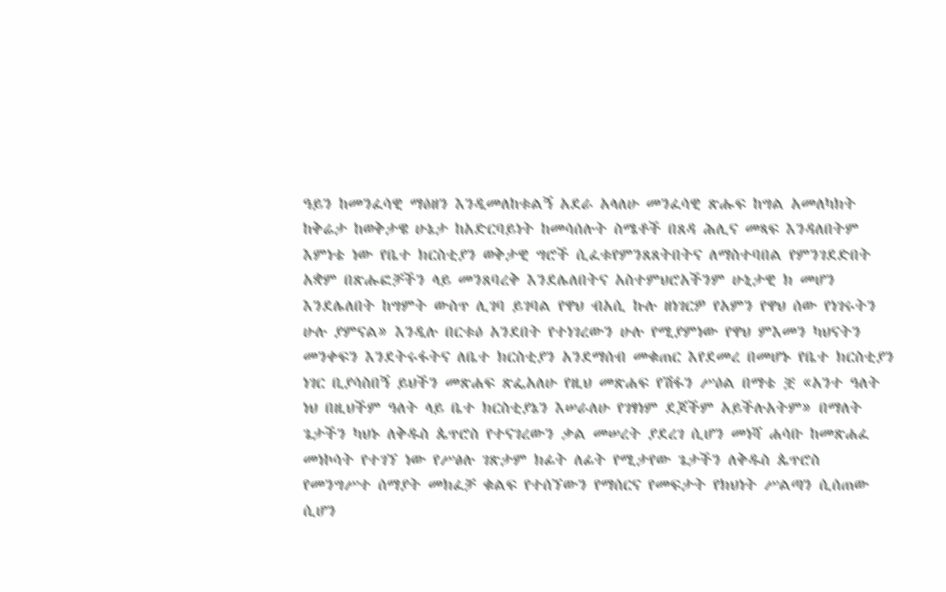ዓይን ከመንፈሳዊ ማዕዘን እንዲመለከቱልኝ አደራ አላለሁ መንፈሳዊ ጽሑፍ ከግል አመለካክት ከቅሬታ ከወቅታዌ ሁኔታ ከአድርባይነት ከመሳሰሉት ስሜቶች በጸዳ ሕሊና መጻፍ እንዳለበትም እምነቴ ነው የቤተ ክርስቲያን ወቅታዊ ግሮች ሲፈቱየምንጸጸትበትና ለማስተባበል የምንገደድበት አቋም በጽሑፎቻችን ላይ መንጸባረቅ እንደሌለበትና አስተምህሮአችንም ሁኒታዊ ክ መሆን እንደሌለበት ከግምት ውስጥ ሊገባ ይገባል የዋህ ብአሲ ኩሉ ዘነገርዎ የአምን የዋህ ሰው የነገሩትን ሁሉ ያምናል» እንዲሉ በርቱዕ አንደበት የተነገረውን ሁሉ የሚያምነው የዋህ ምእመን ካህናትን መንቀፍን እንደትሩፋትና ለቤተ ክርስቲያን አንደማሰብ መቁጠር እየደመረ በመሆኑ የቤተ ክርስቲያን ነገር ቢያሳስበኝ ይህችን መጽሐፍ ጽፌአለሁ የዚህ መጽሐፍ የሽፋን ሥዕል በማቴ ቿ «አንተ ዓለት ነህ በዚህችም ዓለት ላይ ቤተ ክርስቲያኔን እሠራለሁ የገፃነም ደጆችም አይችሉአትም» በማለት ጌታችን ካህኑ ለቅዱስ ጴጥሮስ የተናገረውን ቃል መሠረት ያደረገ ሲሆን መነሻ ሐሳቡ ከመጽሐፈ መነኮሳት የተገኘ ነው የሥፅሉ ገጽታም ክፊት ለፊት የሚታየው ጌታችን ለቅዱስ ጴጥሮስ የመንግሥተ ሰማያት መክፈቻ ቁልፍ የተሰኘውን የማሰርና የመፍታት የክህነት ሥልጣን ሲሰጠው ሲሆን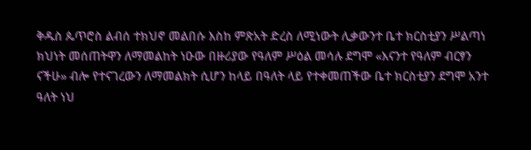ቅዱስ ጴጥሮስ ልብሰ ተክህኖ መልበሱ እስከ ምጽአት ድረስ ለሚነውት ሊቃውንተ ቤተ ክርስቲያን ሥልጣነ ክህነት መሰጠትዋን ለማመልከት ነዑው በዙሪያው የዓለም ሥዕል መሳሉ ደግሞ «እናንተ የዓለም ብርፃን ናችሁ» ብሎ የተናገረውን ለማመልክት ሲሆን ከላይ በዓለት ላይ የተቀመጠችው ቤተ ክርስቲያን ደግሞ አንተ ዓለት ነህ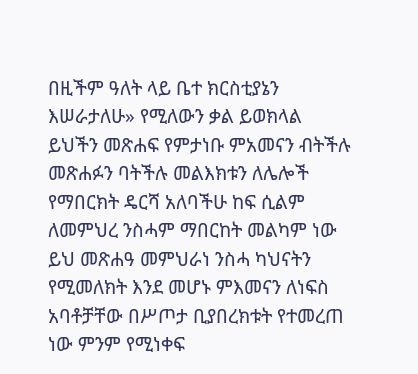በዚችም ዓለት ላይ ቤተ ክርስቲያኔን እሠራታለሁ» የሚለውን ቃል ይወክላል ይህችን መጽሐፍ የምታነቡ ምአመናን ብትችሉ መጽሐፉን ባትችሉ መልእክቱን ለሌሎች የማበርክት ዴርሻ አለባችሁ ከፍ ሲልም ለመምህረ ንስሓም ማበርከት መልካም ነው ይህ መጽሐዓ መምህራነ ንስሓ ካህናትን የሚመለክት እንደ መሆኑ ምእመናን ለነፍስ አባቶቻቸው በሥጦታ ቢያበረክቱት የተመረጠ ነው ምንም የሚነቀፍ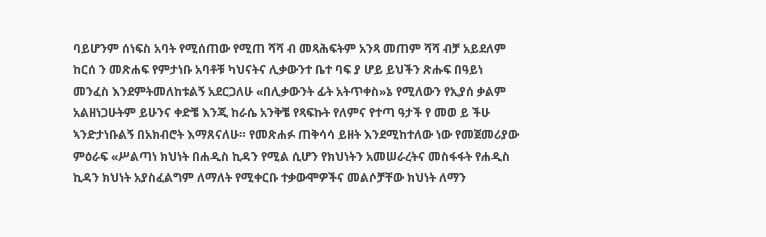ባይሆንም ሰነፍስ አባት የሚሰጠው የሚጠ ሻሻ ብ መጻሕፍትም አንጻ መጠም ሻሻ ብቻ አይደለም ከርሰ ን መጽሐፍ የምታነቡ አባቶቹ ካህናትና ሊቃውንተ ቤተ ባፍ ያ ሆይ ይህችን ጽሑፍ በዓይነ መንፈስ እንደምትመለከቱልኝ አደርጋለሁ «በሊቃውንት ፊት አትጥቀስ»ኔ የሚለውን የኢያሰ ቃልም አልዘነጋሁትም ይሁንና ቀድቼ እንጂ ከራሴ አንቅቼ የጻፍኩት የለምና የተጣ ዓታች የ መወ ይ ችሁ ኣንድታነቡልኝ በአክብሮት እማጸናለሁ። የመጽሐፉ ጠቅሳሳ ይዘት እንደሚከተለው ነው የመጀመሪያው ምዕራፍ «ሥልጣነ ክህነት በሐዲስ ኪዳን የሚል ሲሆን የክህነትን አመሠራረትና መስፋፋት የሐዲስ ኪዳን ክህነት አያስፈልግም ለማለት የሚቀርቡ ተቃውሞዎችና መልሶቻቸው ክህነት ለማን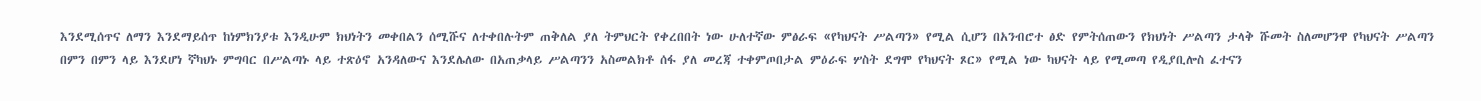እንደሚሰጥና ለማን እንደማይሰጥ ከነምክንያቱ እንዲሁም ክህነትን መቀበልን ሰሚሹና ለተቀበሉትም ጠቅለል ያለ ትምህርት የቀረበበት ነው ሁለተኛው ምፅራፍ «የካህናት ሥልጣን» የሚል ሲሆን በአንብሮተ ፅድ የምትሰጠውን የክህነት ሥልጣን ታላቅ ሹመት ስለመሆንዋ የካህናት ሥልጣን በምን በምን ላይ እንደሆነ ኛካህኑ ምግባር በሥልጣኑ ላይ ተጽዕኖ አንዳለውና እንደሌለው በአጠቃላይ ሥልጣንን አስመልክቶ ሰፋ ያለ መረጃ ተቀምጦበታል ምዕራፍ ሦስት ደግሞ የካህናት ጾር» የሚል ነው ካህናት ላይ የሚመጣ የዲያቢሎስ ፈተናን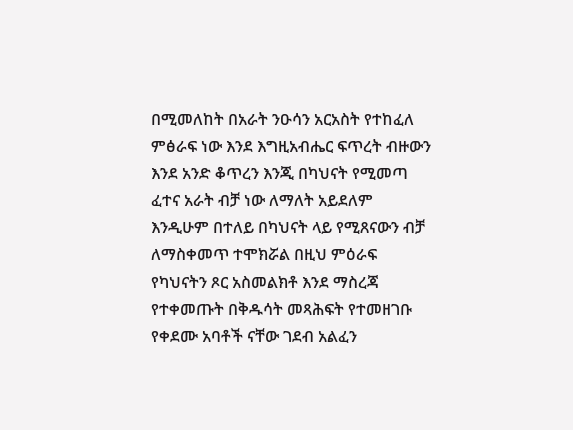በሚመለከት በአራት ንዑሳን አርአስት የተከፈለ ምፅራፍ ነው እንደ እግዚአብሔር ፍጥረት ብዙውን እንደ አንድ ቆጥረን እንጂ በካህናት የሚመጣ ፈተና አራት ብቻ ነው ለማለት አይደለም እንዲሁም በተለይ በካህናት ላይ የሚጸናውን ብቻ ለማስቀመጥ ተሞክሯል በዚህ ምዕራፍ የካህናትን ጾር አስመልክቶ እንደ ማስረጃ የተቀመጡት በቅዱሳት መጻሕፍት የተመዘገቡ የቀደሙ አባቶች ናቸው ገደብ አልፈን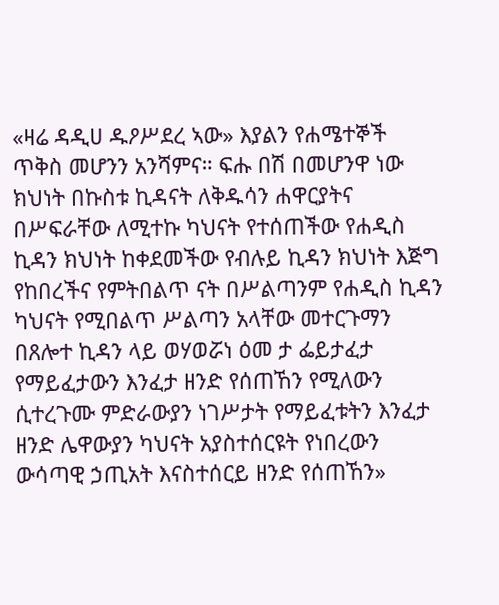«ዛሬ ዳዲሀ ዱዖሥደረ ኣው» እያልን የሐሜተኞች ጥቅስ መሆንን አንሻምና። ፍሑ በሽ በመሆንዋ ነው ክህነት በኩስቱ ኪዳናት ለቅዱሳን ሐዋርያትና በሥፍራቸው ለሚተኩ ካህናት የተሰጠችው የሐዲስ ኪዳን ክህነት ከቀደመችው የብሉይ ኪዳን ክህነት እጅግ የከበረችና የምትበልጥ ናት በሥልጣንም የሐዲስ ኪዳን ካህናት የሚበልጥ ሥልጣን አላቸው መተርጉማን በጸሎተ ኪዳን ላይ ወሃወሯነ ዕመ ታ ፌይታፈታ የማይፈታውን እንፈታ ዘንድ የሰጠኸን የሚለውን ሲተረጉሙ ምድራውያን ነገሥታት የማይፈቱትን እንፈታ ዘንድ ሌዋውያን ካህናት አያስተሰርዩት የነበረውን ውሳጣዊ ኃጢአት እናስተሰርይ ዘንድ የሰጠኸን»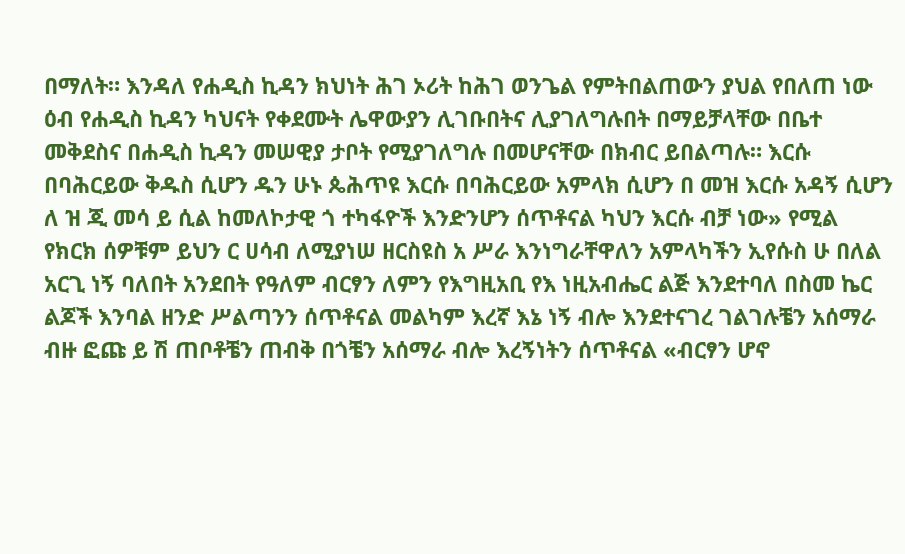በማለት። እንዳለ የሐዲስ ኪዳን ክህነት ሕገ ኦሪት ከሕገ ወንጌል የምትበልጠውን ያህል የበለጠ ነው ዕብ የሐዲስ ኪዳን ካህናት የቀደሙት ሌዋውያን ሊገቡበትና ሊያገለግሉበት በማይቻላቸው በቤተ መቅደስና በሐዲስ ኪዳን መሠዊያ ታቦት የሚያገለግሉ በመሆናቸው በክብር ይበልጣሉ። እርሱ በባሕርይው ቅዱስ ሲሆን ዱን ሁኑ ጴሕጥዩ እርሱ በባሕርይው አምላክ ሲሆን በ መዝ እርሱ አዳኝ ሲሆን ለ ዝ ጂ መሳ ይ ሲል ከመለኮታዊ ጎ ተካፋዮች እንድንሆን ሰጥቶናል ካህን እርሱ ብቻ ነው» የሚል የክርክ ሰዎቹም ይህን ር ሀሳብ ለሚያነሠ ዘርስዩስ አ ሥራ እንነግራቸዋለን አምላካችን ኢየሱስ ሁ በለል አርጊ ነኝ ባለበት አንደበት የዓለም ብርፃን ለምን የእግዚአቢ የእ ነዚአብሔር ልጅ እንደተባለ በስመ ኬር ልጆች እንባል ዘንድ ሥልጣንን ሰጥቶናል መልካም እረኛ እኔ ነኝ ብሎ እንደተናገረ ገልገሉቼን አሰማራ ብዙ ፎጩ ይ ሽ ጠቦቶቼን ጠብቅ በጎቼን አሰማራ ብሎ እረኝነትን ሰጥቶናል «ብርፃን ሆኖ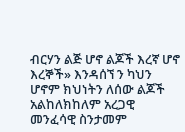ብርሃን ልጅ ሆኖ ልጆች እረኛ ሆኖ እረኞች» እንዳሰኘ ን ካህን ሆኖም ክህነትን ለሰው ልጆች አልከለክከለም አረጋዊ መንፈሳዊ ስንታመም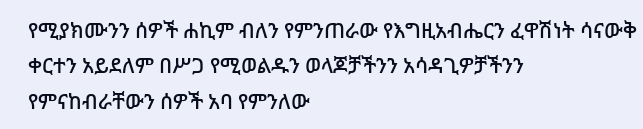የሚያክሙንን ሰዎች ሐኪም ብለን የምንጠራው የእግዚአብሔርን ፈዋሽነት ሳናውቅ ቀርተን አይደለም በሥጋ የሚወልዱን ወላጆቻችንን አሳዳጊዎቻችንን የምናከብራቸውን ሰዎች አባ የምንለው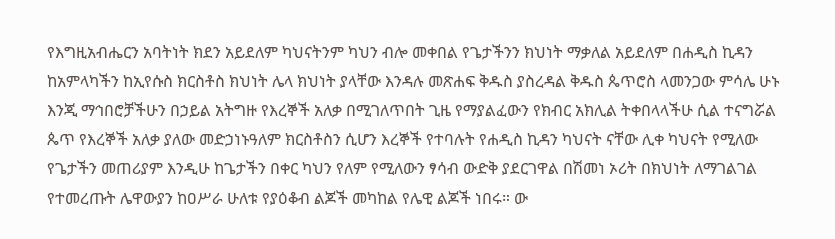የእግዚአብሔርን አባትነት ክደን አይደለም ካህናትንም ካህን ብሎ መቀበል የጌታችንን ክህነት ማቃለል አይደለም በሐዲስ ኪዳን ከአምላካችን ከኢየሱስ ክርስቶስ ክህነት ሌላ ክህነት ያላቸው እንዳሉ መጽሐፍ ቅዱስ ያስረዳል ቅዱስ ጴጥሮስ ላመንጋው ምሳሌ ሁኑ እንጂ ማኅበሮቻችሁን በኃይል አትግዙ የእረኞች አለቃ በሚገለጥበት ጊዜ የማያልፈውን የክብር አክሊል ትቀበላላችሁ ሲል ተናግሯል ጴጥ የእረኞች አለቃ ያለው መድኃነኑዓለም ክርስቶስን ሲሆን እረኞች የተባሉት የሐዲስ ኪዳን ካህናት ናቸው ሊቀ ካህናት የሚለው የጌታችን መጠሪያም እንዲሁ ከጌታችን በቀር ካህን የለም የሚለውን ፃሳብ ውድቅ ያደርገዋል በሽመነ ኦሪት በክህነት ለማገልገል የተመረጡት ሌዋውያን ከዐሥራ ሁለቱ የያዕቆብ ልጆች መካከል የሌዊ ልጆች ነበሩ። ው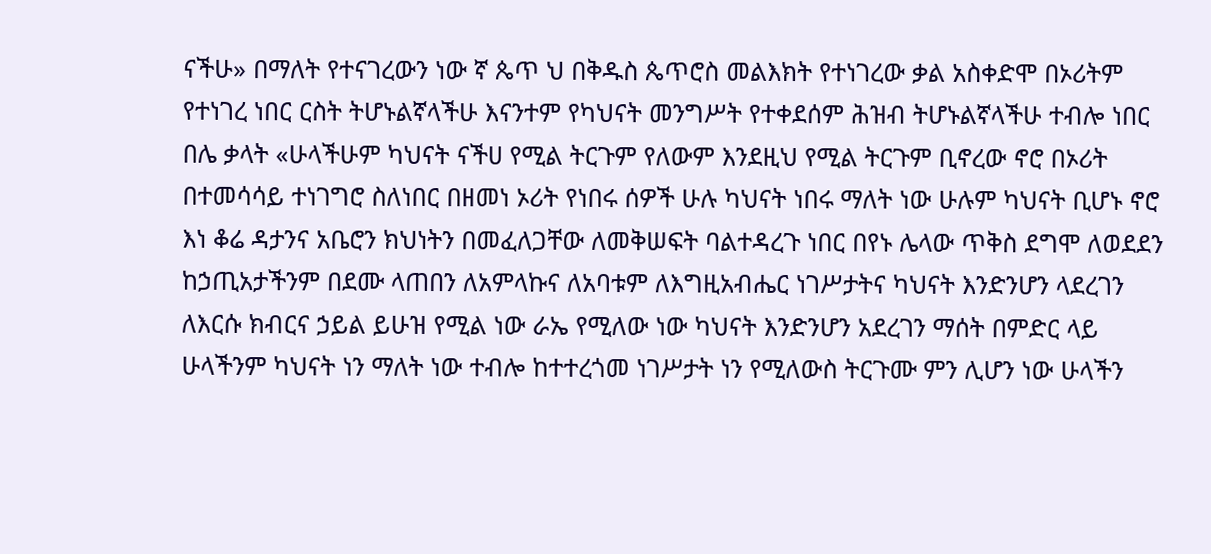ናችሁ» በማለት የተናገረውን ነው ኛ ጴጥ ህ በቅዱስ ጴጥሮስ መልእክት የተነገረው ቃል አስቀድሞ በኦሪትም የተነገረ ነበር ርስት ትሆኑልኛላችሁ እናንተም የካህናት መንግሥት የተቀደሰም ሕዝብ ትሆኑልኛላችሁ ተብሎ ነበር በሌ ቃላት «ሁላችሁም ካህናት ናችሀ የሚል ትርጉም የለውም እንደዚህ የሚል ትርጉም ቢኖረው ኖሮ በኦሪት በተመሳሳይ ተነገግሮ ስለነበር በዘመነ ኦሪት የነበሩ ሰዎች ሁሉ ካህናት ነበሩ ማለት ነው ሁሉም ካህናት ቢሆኑ ኖሮ እነ ቆሬ ዳታንና አቤሮን ክህነትን በመፈለጋቸው ለመቅሠፍት ባልተዳረጉ ነበር በየኑ ሌላው ጥቅስ ደግሞ ለወደደን ከኃጢአታችንም በደሙ ላጠበን ለአምላኩና ለአባቱም ለእግዚአብሔር ነገሥታትና ካህናት እንድንሆን ላደረገን ለእርሱ ክብርና ኃይል ይሁዝ የሚል ነው ራኤ የሚለው ነው ካህናት እንድንሆን አደረገን ማሰት በምድር ላይ ሁላችንም ካህናት ነን ማለት ነው ተብሎ ከተተረጎመ ነገሥታት ነን የሚለውስ ትርጉሙ ምን ሊሆን ነው ሁላችን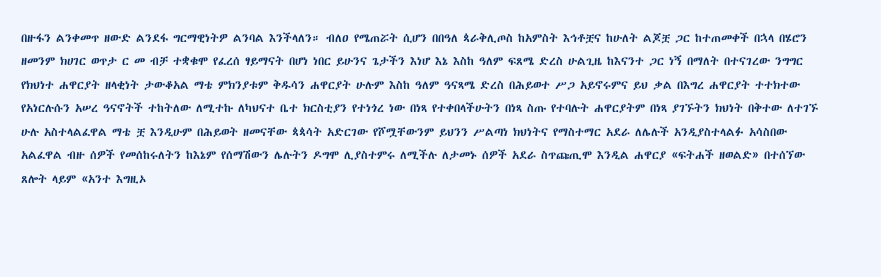በዙፋን ልንቀመጥ ዘውድ ልንደፋ ግርማዊነትዎ ልንባል እንችላለን። ብለዐ የሜጠሯት ሲሆን በበዓለ ጳራቅሊጦስ ከአምስት እኅቶቿና ከሁለት ልጆቿ ጋር ከተጠመቀች በኋላ በሄሮን ዘመንም ክሀገር ወጥታ ር መ ብቻ ተቋቁሞ የፈረሰ ፃይማናት በሆነ ነበር ይሁንና ጌታችን እነሆ እኔ እስከ ዓለም ፍጸሜ ድረስ ሁልጊዜ ከእናንተ ጋር ነኝ በማለት በተናገረው ንግግር የክህነተ ሐዋርያት ዘላቂነት ታውቆአል ማቴ ምክንያቱም ቅዱሳን ሐዋርያት ሁሉም እስከ ዓለም ዓናጻሜ ድረስ በሕይወተ ሥጋ አይኖሩምና ይህ ቃል በእግረ ሐዋርያት ተተክተው የአነርሉሱን አሠረ ዓናኖትች ተከትለው ለሚተኩ ለካህናተ ቤተ ክርስቲያን የተነጎረ ነው በነጻ የተቀበላችሁትን በነጻ ስጡ የተባሉት ሐዋርያትም በነጻ ያገኙትን ክህነት በቅተው ለተገኙ ሁሉ አስተላልፈዋል ማቴ ቿ እንዲሁም በሕይወት ዘመናቸው ጳጳሳት አድርገው የሾሟቸውንም ይህንን ሥልጣነ ክህነትና የማስተማር አደራ ለሌሉች አንዲያስተላልፉ አሳስበው አልፈዋል ብዙ ሰዎች የመሰከሩለትን ከእኔም የሰማሽውን ሌሉትን ዶግሞ ሊያስተምሩ ለሚችሉ ለታመኑ ሰዎች አደራ ስጥጩጢሞ እንዲል ሐዋርያ «ፍትሐች ዘወልድ» በተሰኘው ጸሎት ላይም «አንተ እግዚኦ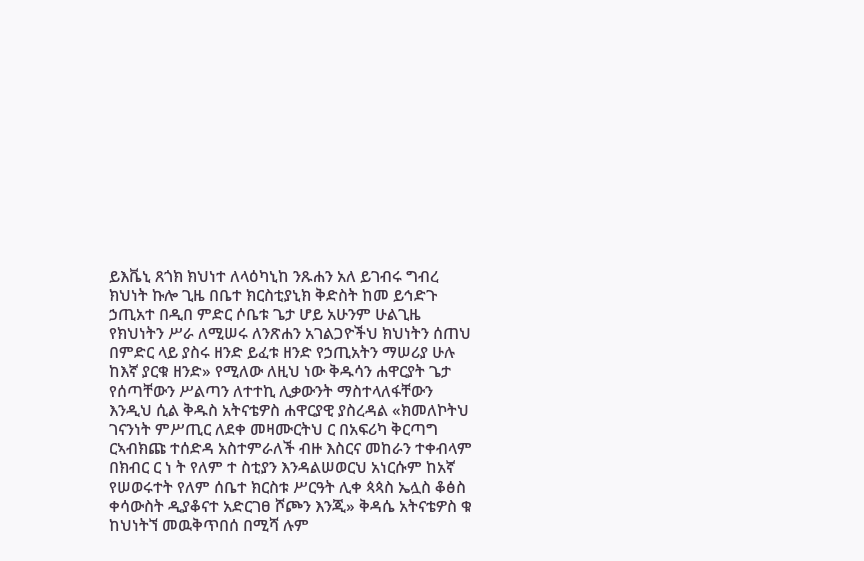ይእቬኒ ጸጎክ ክህነተ ለላዕካኒከ ንጹሐን አለ ይገብሩ ግብረ ክህነት ኩሎ ጊዜ በቤተ ክርስቲያኒክ ቅድስት ከመ ይኅድጉ ኃጢአተ በዲበ ምድር ሶቤቱ ጌታ ሆይ አሁንም ሁልጊዜ የክህነትን ሥራ ለሚሠሩ ለንጽሐን አገልጋዮችህ ክህነትን ሰጠህ በምድር ላይ ያስሩ ዘንድ ይፈቱ ዘንድ የኃጢአትን ማሠሪያ ሁሉ ከእኛ ያርቁ ዘንድ» የሚለው ለዚህ ነው ቅዱሳን ሐዋርያት ጌታ የሰጣቸውን ሥልጣን ለተተኪ ሊቃውንት ማስተላለፋቸውን እንዲህ ሲል ቅዱስ አትናቴዎስ ሐዋርያዊ ያስረዳል «ክመለኮትህ ገናንነት ምሥጢር ለደቀ መዛሙርትህ ር በአፍሪካ ቅርጣግ ርኣብክጩ ተሰድዳ አስተምራለች ብዙ እስርና መከራን ተቀብላም በክብር ር ነ ት የለም ተ ስቲያን እንዳልሠወርህ አነርሱም ከአኛ የሠወሩተት የለም ሰቤተ ክርስቱ ሥርዓት ሊቀ ጳጳስ ኤሏስ ቆፅስ ቀሳውስት ዲያቆናተ አድርገፀ ሾጮን እንጂ» ቅዳሴ አትናቴዎስ ቁ ከህነትኘ መዉቅጥበሰ በሚሻ ሉም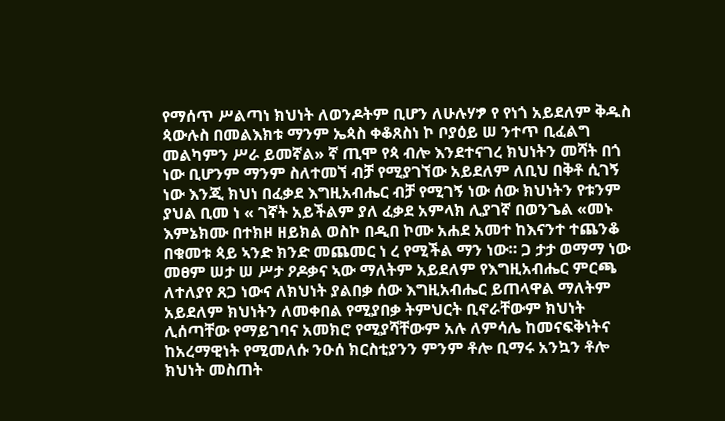የማሰጥ ሥልጣነ ክህነት ለወንዶትም ቢሆን ለሁሉሃፇ የ የነጎ አይደለም ቅዱስ ጳውሉስ በመልእክቱ ማንም ኤጳስ ቀቆጸስነ ኮ ቦያዕይ ሠ ንተጥ ቢፈልግ መልካምን ሥራ ይመኛል» ኛ ጢሞ የጳ ብሎ እንደተናገረ ክህነትን መሻት በጎ ነው ቢሆንም ማንም ስለተመኘ ብቻ የሚያገኘው አይደለም ለቢህ በቅቶ ሲገኝ ነው እንጂ ክህነ በፈቃደ እግዚአብሔር ብቻ የሚገኝ ነው ሰው ክህነትን የቱንም ያህል ቢመ ነ « ገኛት አይችልም ያለ ፈቃደ አምላክ ሊያገኛ በወንጌል «መኑ እምኔክሙ በተክዞ ዘይክል ወስኮ በዲበ ኮሙ አሐደ አመተ ከእናንተ ተጨንቆ በቁመቱ ጳይ ኣንድ ክንድ መጨመር ነ ረ የሚችል ማን ነው። ጋ ታታ ወማማ ነው መፀም ሠታ ሠ ሥታ ዖዶቃና ኣው ማለትም አይደለም የእግዚአብሔር ምርጫ ለተለያየ ጸጋ ነውና ለክህነት ያልበቃ ሰው እግዚአብሔር ይጠላዋል ማለትም አይደለም ክህነትን ለመቀበል የሚያበቃ ትምህርት ቢኖራቸውም ክህነት ሊሰጣቸው የማይገባና አመክሮ የሚያሻቸውም አሉ ለምሳሌ ከመናፍቅነትና ከአረማዊነት የሚመለሱ ንዑሰ ክርስቲያንን ምንም ቶሎ ቢማሩ አንኳን ቶሎ ክህነት መስጠት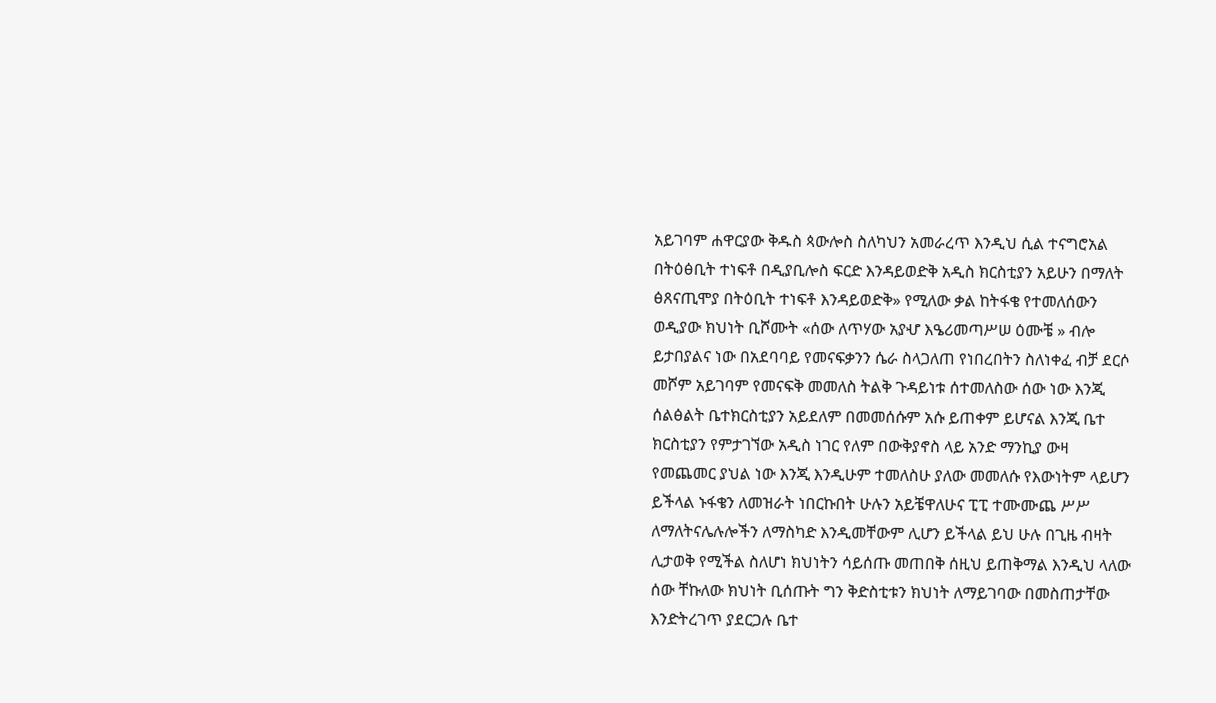አይገባም ሐዋርያው ቅዱስ ጳውሎስ ስለካህን አመራረጥ እንዲህ ሲል ተናግሮአል በትዕፅቢት ተነፍቶ በዲያቢሎስ ፍርድ እንዳይወድቅ አዲስ ክርስቲያን አይሁን በማለት ፅጸናጢሞያ በትዕቢት ተነፍቶ እንዳይወድቅ» የሚለው ቃል ከትፋቄ የተመለሰውን ወዲያው ክህነት ቢሾሙት «ሰው ለጥሃው አያሇ እዔሪመጣሥሠ ዕሙቼ » ብሎ ይታበያልና ነው በአደባባይ የመናፍቃንን ሴራ ስላጋለጠ የነበረበትን ስለነቀፈ ብቻ ደርሶ መሾም አይገባም የመናፍቅ መመለስ ትልቅ ጉዳይነቱ ሰተመለስው ሰው ነው እንጂ ሰልፅልት ቤተክርስቲያን አይደለም በመመሰሱም አሱ ይጠቀም ይሆናል እንጂ ቤተ ክርስቲያን የምታገኘው አዲስ ነገር የለም በውቅያኖስ ላይ አንድ ማንኪያ ውዛ የመጨመር ያህል ነው እንጂ እንዲሁም ተመለስሁ ያለው መመለሱ የእውነትም ላይሆን ይችላል ኑፋቄን ለመዝራት ነበርኩበት ሁሉን አይቼዋለሁና ፒፒ ተሙሙጨ ሥሥ ለማለትናሌሉሎችን ለማስካድ እንዲመቸውም ሊሆን ይችላል ይህ ሁሉ በጊዜ ብዛት ሊታወቅ የሚችል ስለሆነ ክህነትን ሳይሰጡ መጠበቅ ሰዚህ ይጠቅማል እንዲህ ላለው ሰው ቸኩለው ክህነት ቢሰጡት ግን ቅድስቲቱን ክህነት ለማይገባው በመስጠታቸው እንድትረገጥ ያደርጋሉ ቤተ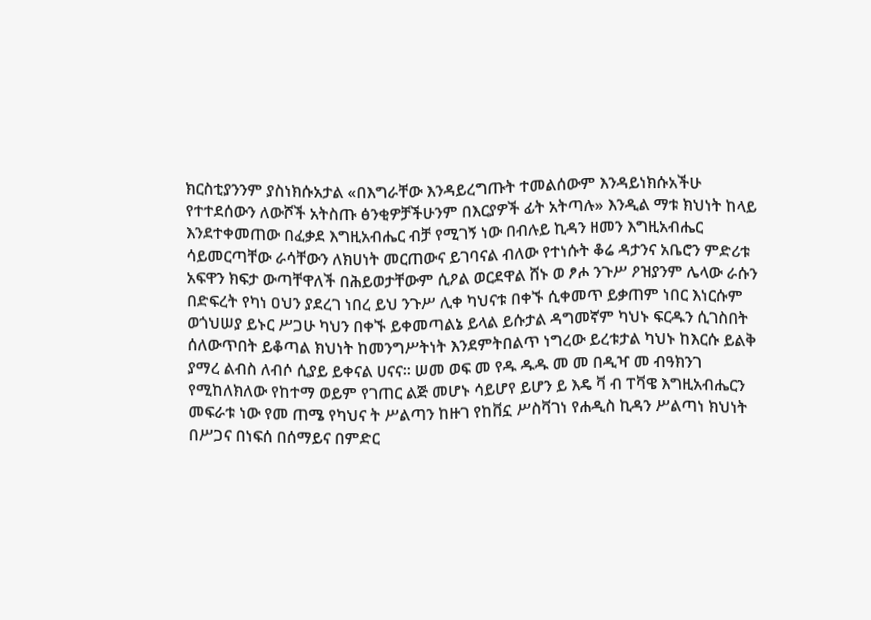ክርስቲያንንም ያስነክሱአታል «በእግራቸው እንዳይረግጡት ተመልሰውም እንዳይነክሱአችሁ የተተደሰውን ለውሾች አትስጡ ፅንቂዎቻችሁንም በእርያዎች ፊት አትጣሉ» እንዲል ማቱ ክህነት ከላይ እንደተቀመጠው በፈቃደ እግዚአብሔር ብቻ የሚገኝ ነው በብሉይ ኪዳን ዘመን እግዚአብሔር ሳይመርጣቸው ራሳቸውን ለክሀነት መርጠውና ይገባናል ብለው የተነሱት ቆሬ ዳታንና አቤሮን ምድሪቱ አፍዋን ክፍታ ውጣቸዋለች በሕይወታቸውም ሲዖል ወርደዋል ሸኑ ወ ፆሖ ንጉሥ ዖዝያንም ሌላው ራሱን በድፍረት የካነ ዐህን ያደረገ ነበረ ይህ ንጉሥ ሊቀ ካህናቱ በቀኙ ሲቀመጥ ይቃጠም ነበር እነርሱም ወጎህሠያ ይኑር ሥጋሁ ካህን በቀኙ ይቀመጣልኔ ይላል ይሱታል ዳግመኛም ካህኑ ፍርዱን ሲገስበት ሰለውጥበት ይቆጣል ክህነት ከመንግሥትነት እንደምትበልጥ ነግረው ይረቱታል ካህኑ ከእርሱ ይልቅ ያማረ ልብስ ለብሶ ሲያይ ይቀናል ሀናና። ሠመ ወፍ መ የዱ ዱዱ መ መ በዲዣ መ ብዓክንገ የሚከለክለው የከተማ ወይም የገጠር ልጅ መሆኑ ሳይሆየ ይሆን ይ እዴ ቫ ብ ፐቫዌ እግዚአብሔርን መፍራቱ ነው የመ ጠሜ የካህና ት ሥልጣን ከዙገ የከቨኗ ሥስቫገነ የሐዲስ ኪዳን ሥልጣነ ክህነት በሥጋና በነፍሰ በሰማይና በምድር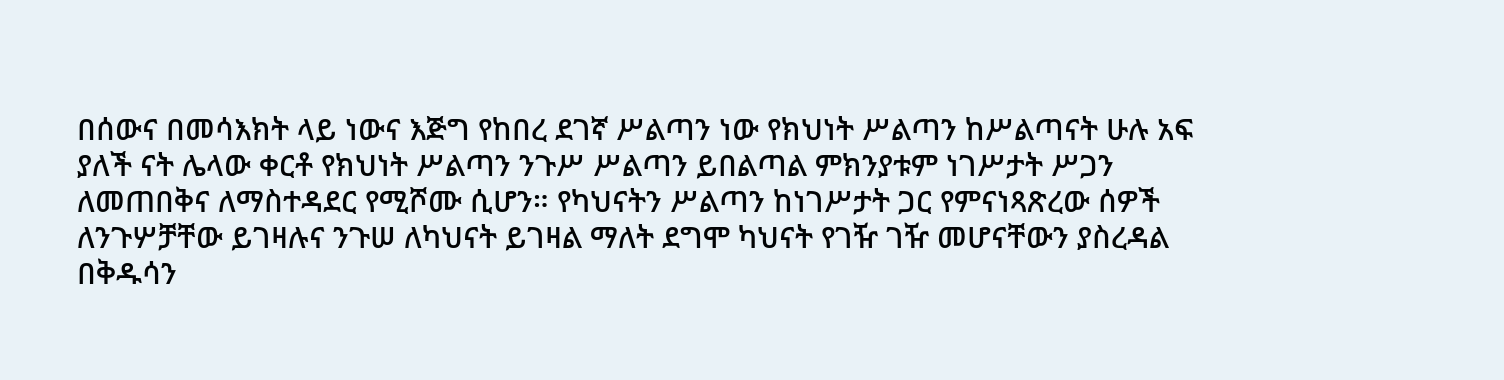በሰውና በመሳእክት ላይ ነውና እጅግ የከበረ ደገኛ ሥልጣን ነው የክህነት ሥልጣን ከሥልጣናት ሁሉ አፍ ያለች ናት ሌላው ቀርቶ የክህነት ሥልጣን ንጉሥ ሥልጣን ይበልጣል ምክንያቱም ነገሥታት ሥጋን ለመጠበቅና ለማስተዳደር የሚሾሙ ሲሆን። የካህናትን ሥልጣን ከነገሥታት ጋር የምናነጻጽረው ሰዎች ለንጉሦቻቸው ይገዛሉና ንጉሠ ለካህናት ይገዛል ማለት ደግሞ ካህናት የገዥ ገዥ መሆናቸውን ያስረዳል በቅዱሳን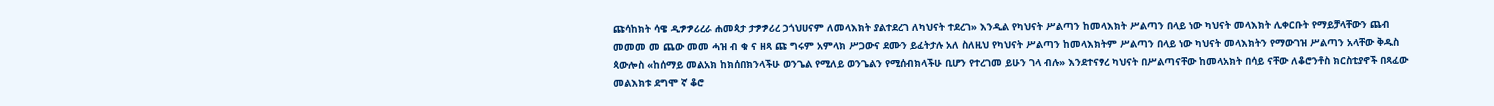ጩሳከክት ሳዌ ዲፇፇሪረራ ሐመጳታ ታፇፇሪረ ኃጎህሀናም ለመላእክት ያልተደረገ ለካህናት ተደረገ» እንዲል የካህናት ሥልጣን ከመላእክት ሥልጣን በላይ ነው ካህናት መላእክት ሊቀርቡት የማይቻላቸውን ጨብ መመመ መ ጨው መመ ሓዝ ብ ቁ ና ዘጻ ጩ ግሩም አምላክ ሥጋውና ደሙን ይፈትታሉ አለ ስለዚህ የካህናት ሥልጣን ከመላእክትም ሥልጣን በላይ ነው ካህናት መላእክትን የማውገዝ ሥልጣን አላቸው ቅዱስ ጳውሎስ «ከሰማይ መልአክ ከክሰበክንላችሁ ወንጌል የሚለይ ወንጌልን የሚሰብክላችሁ ቢሆን የተረገመ ይሁን ገላ ብሉ» እንደተናፃረ ካህናት በሥልጣናቸው ከመላአክት በሳይ ናቸው ለቆሮንቶስ ክርስቲያኖች በጻፈው መልእክቱ ደግሞ ኛ ቆሮ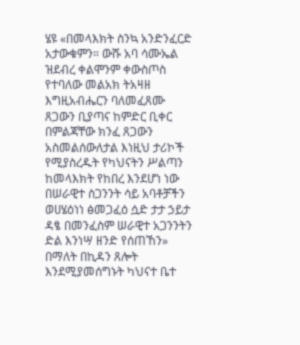ሄዩ «በመላእክት ስንኳ አንድንፈርድ አታውቁምን። ውሹ አባ ሳሙኤል ዝደብረ ቀልሞንም ቀውስጦስ የተባለው መልአክ ትአዛዘ እግዚአብሔርን ባለመፈጸሙ ጸጋውን ቢያጣና ከምድር ቢቀር በምልጃቸው ክንፈ ጸጋውን አስመልሰውለታል እነዚህ ታሪኮች የሚያስረዱት የካህናትን ሥልጣን ከመላእክት የከበረ እንደሆነ ነው በሠራዊተ ስጋንንት ሳይ አባቶቻችን ወሀሄዕነነ ፅመጋፈዕ ሷድ ታታ ኃይታ ዳፄ በመንፈስም ሠራዊተ አጋንንትን ድል እንነሣ ዘንድ የሰጠኸን» በማለት በኪዳን ጸሎት እንደሚያመሰግኑት ካህናተ ቤተ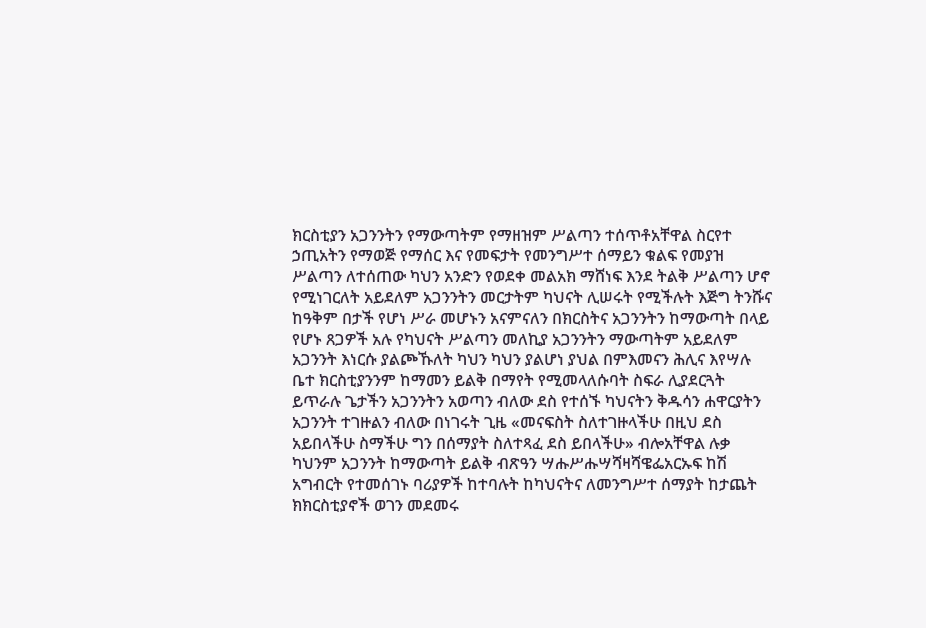ክርስቲያን አጋንንትን የማውጣትም የማዘዝም ሥልጣን ተሰጥቶአቸዋል ስርየተ ኃጢአትን የማወጅ የማሰር እና የመፍታት የመንግሥተ ሰማይን ቁልፍ የመያዝ ሥልጣን ለተሰጠው ካህን አንድን የወደቀ መልአክ ማሸነፍ እንደ ትልቅ ሥልጣን ሆኖ የሚነገርለት አይደለም አጋንንትን መርታትም ካህናት ሊሠሩት የሚችሉት እጅግ ትንሹና ከዓቅም በታች የሆነ ሥራ መሆኑን አናምናለን በክርስትና አጋንንትን ከማውጣት በላይ የሆኑ ጸጋዎች አሉ የካህናት ሥልጣን መለኪያ አጋንንትን ማውጣትም አይደለም አጋንንት እነርሱ ያልጮኹለት ካህን ካህን ያልሆነ ያህል በምእመናን ሕሊና እየሣሉ ቤተ ክርስቲያንንም ከማመን ይልቅ በማየት የሚመላለሱባት ስፍራ ሊያደርጓት ይጥራሉ ጌታችን አጋንንትን አወጣን ብለው ደስ የተሰኙ ካህናትን ቅዱሳን ሐዋርያትን አጋንንት ተገዙልን ብለው በነገሩት ጊዜ «መናፍስት ስለተገዙላችሁ በዚህ ደስ አይበላችሁ ስማችሁ ግን በሰማያት ስለተጻፈ ደስ ይበላችሁ» ብሎአቸዋል ሉቃ ካህንም አጋንንት ከማውጣት ይልቅ ብጽዓን ሣሑሥሑሣሻዛሻዌፌአርኡፍ ከሽ አግብርት የተመሰገኑ ባሪያዎች ከተባሉት ከካህናትና ለመንግሥተ ሰማያት ከታጨት ክክርስቲያኖች ወገን መደመሩ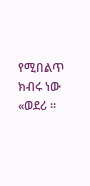የሚበልጥ ክብሩ ነው «ወደሪ ።